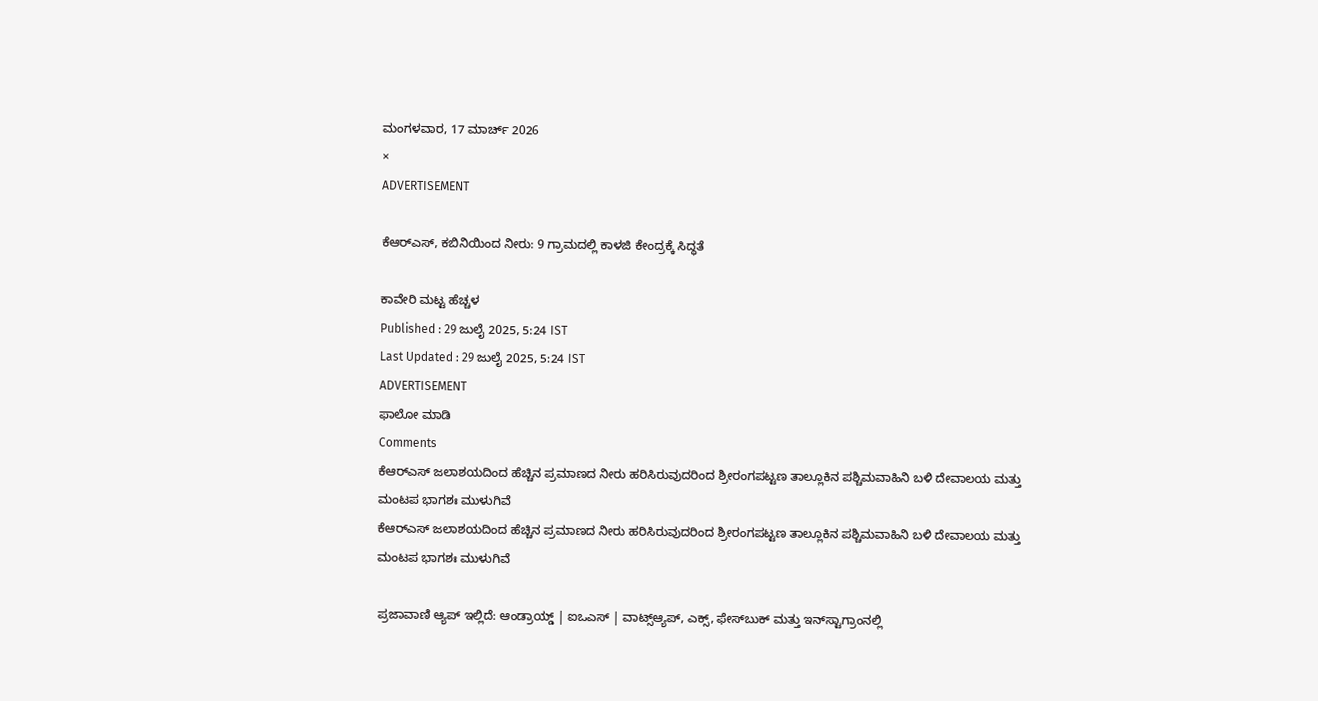ಮಂಗಳವಾರ, 17 ಮಾರ್ಚ್ 2026
×
ADVERTISEMENT

ಕೆಆರ್‌ಎಸ್‌, ಕಬಿನಿಯಿಂದ ನೀರು: 9 ಗ್ರಾಮದಲ್ಲಿ ಕಾಳಜಿ ಕೇಂದ್ರಕ್ಕೆ ಸಿದ್ಧತೆ

ಕಾವೇರಿ ಮಟ್ಟ ಹೆಚ್ಚಳ
Published : 29 ಜುಲೈ 2025, 5:24 IST
Last Updated : 29 ಜುಲೈ 2025, 5:24 IST
ADVERTISEMENT
ಫಾಲೋ ಮಾಡಿ
Comments
ಕೆಆರ್‌ಎಸ್‌ ಜಲಾಶಯದಿಂದ ಹೆಚ್ಚಿನ ಪ್ರಮಾಣದ ನೀರು ಹರಿಸಿರುವುದರಿಂದ ಶ್ರೀರಂಗಪಟ್ಟಣ ತಾಲ್ಲೂಕಿನ ಪಶ್ಚಿಮವಾಹಿನಿ ಬಳಿ ದೇವಾಲಯ ಮತ್ತು ಮಂಟಪ ಭಾಗಶಃ ಮುಳುಗಿವೆ
ಕೆಆರ್‌ಎಸ್‌ ಜಲಾಶಯದಿಂದ ಹೆಚ್ಚಿನ ಪ್ರಮಾಣದ ನೀರು ಹರಿಸಿರುವುದರಿಂದ ಶ್ರೀರಂಗಪಟ್ಟಣ ತಾಲ್ಲೂಕಿನ ಪಶ್ಚಿಮವಾಹಿನಿ ಬಳಿ ದೇವಾಲಯ ಮತ್ತು ಮಂಟಪ ಭಾಗಶಃ ಮುಳುಗಿವೆ

ಪ್ರಜಾವಾಣಿ ಆ್ಯಪ್ ಇಲ್ಲಿದೆ: ಆಂಡ್ರಾಯ್ಡ್ | ಐಒಎಸ್ | ವಾಟ್ಸ್ಆ್ಯಪ್, ಎಕ್ಸ್, ಫೇಸ್‌ಬುಕ್ ಮತ್ತು ಇನ್‌ಸ್ಟಾಗ್ರಾಂನಲ್ಲಿ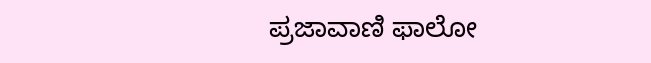ಪ್ರಜಾವಾಣಿ ಫಾಲೋ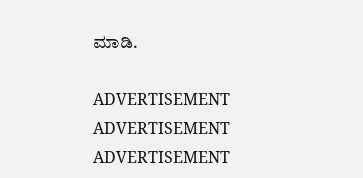ಮಾಡಿ.

ADVERTISEMENT
ADVERTISEMENT
ADVERTISEMENT